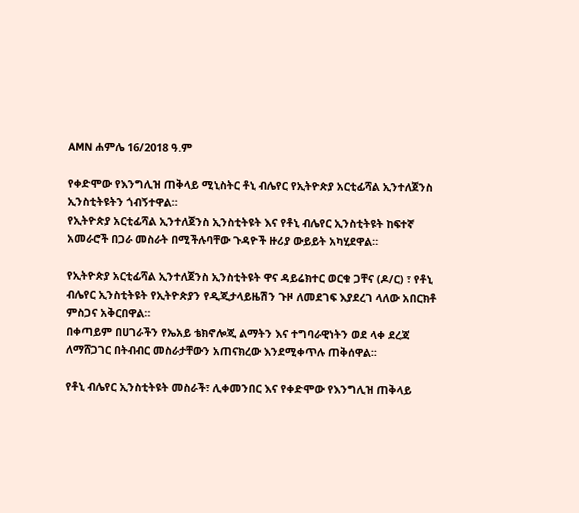AMN ሐምሌ 16/2018 ዓ.ም

የቀድሞው የእንግሊዝ ጠቅላይ ሚኒስትር ቶኒ ብሌየር የኢትዮጵያ አርቲፊሻል ኢንተለጀንስ ኢንስቲትዩትን ጎብኝተዋል።
የኢትዮጵያ አርቲፊሻል ኢንተለጀንስ ኢንስቲትዩት እና የቶኒ ብሌየር ኢንስቲትዩት ከፍተኛ አመራሮች በጋራ መስራት በሚችሉባቸው ጉዳዮች ዙሪያ ውይይት አካሂደዋል።

የኢትዮጵያ አርቲፊሻል ኢንተለጀንስ ኢንስቲትዩት ዋና ዳይሬክተር ወርቁ ጋቸና (ዶ/ር) ፣ የቶኒ ብሌየር ኢንስቲትዩት የኢትዮጵያን የዲጂታላይዜሽን ጉዞ ለመደገፍ እያደረገ ላለው አበርክቶ ምስጋና አቅርበዋል።
በቀጣይም በሀገራችን የኤአይ ቴክኖሎጂ ልማትን እና ተግባራዊነትን ወደ ላቀ ደረጃ ለማሸጋገር በትብብር መስራታቸውን አጠናክረው እንደሚቀጥሉ ጠቅሰዋል፡፡

የቶኒ ብሌየር ኢንስቲትዩት መስራች፣ ሊቀመንበር እና የቀድሞው የእንግሊዝ ጠቅላይ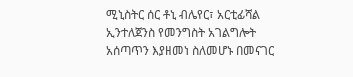ሚኒስትር ሰር ቶኒ ብሌየር፣ አርቲፊሻል ኢንተለጀንስ የመንግስት አገልግሎት አሰጣጥን እያዘመነ ስለመሆኑ በመናገር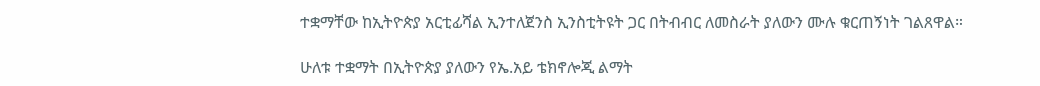ተቋማቸው ከኢትዮጵያ አርቲፊሻል ኢንተለጀንስ ኢንስቲትዩት ጋር በትብብር ለመስራት ያለውን ሙሉ ቁርጠኝነት ገልጸዋል።

ሁለቱ ተቋማት በኢትዮጵያ ያለውን የኤ.አይ ቴክኖሎጂ ልማት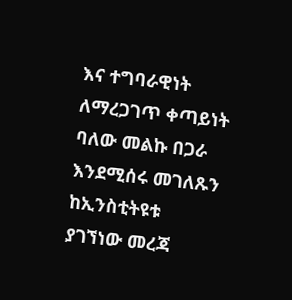እና ተግባራዊነት ለማረጋገጥ ቀጣይነት ባለው መልኩ በጋራ እንደሚሰሩ መገለጹን ከኢንስቲትዩቱ ያገኘነው መረጃ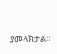ያመላክታል።